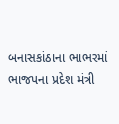બનાસકાંઠાના ભાભરમાં ભાજપના પ્રદેશ મંત્રી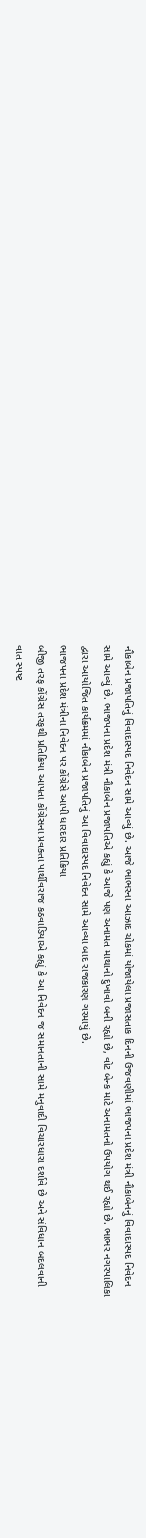નૌકાબેન પ્રજાપતિનું વિવાદાસ્પદ નિવેદન સામે આવ્યું છે. આજે ભાભરના આઝાદ ચોકમાં યોજાયેલા પ્રજાસતાક દિનની ઉજવણીમાં ભાજપના પ્રદેશ મંત્રી નૌકાબેનનું વિવાદાસ્પદ નિવેદન સામે આવ્યું છે. ભાજપના પ્રદેશ મંત્રી નૌકાબેન પ્રજાપતિએ કહ્યું કે આજે પણ અનામત માથાનો દુખાવો બની રહ્યો છે, વોટ બેન્ક માટે અનામતનો ઉપયોગ થઈ રહ્યો છે. ભાભર નગરપાલિકા દ્વારા આયોજિત કાર્યક્રમમાં નૌકાબેન પ્રજાપતિનું આ વિવાદાસ્પદ નિવેદન સામે આવ્યા બાદ રાજકારણ ગરમાયું છે.
ભાજપના પ્રદેશ મંત્રીના નિવેદન પર કોંગ્રેસે આપી ધારદાર પ્રતિક્રિયા
બીજી તરફ કોંગ્રેસ તરફથી પ્રતિક્રિયા આપતા કોંગ્રેસના પ્રવક્તા પાર્થીવરાજ કઠવાડિયાએ કહ્યું કે આ નિવેદન જ સમાનતાની સામે મનુવાદી વિચારધારા દર્શાવે છે અને સંવિધાન બદલવાની વાત સ્પષ્ટ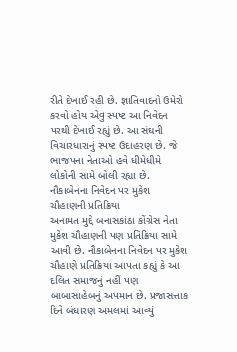રીતે દેખાઈ રહી છે. જ્ઞાતિવાદનો ઉમેરો કરવો હોય એવુ સ્પષ્ટ આ નિવેદન પરથી દેખાઈ રહ્યું છે. આ સંઘની વિચારધારાનું સ્પષ્ટ ઉદાહરણ છે. જે ભાજપના નેતાઓ હવે ધીમેધીમે લોકોની સામે બોલી રહ્યા છે.
નૌકાબેનના નિવેદન પર મુકેશ ચૌહાણની પ્રતિક્રિયા
અનામત મુદ્દે બનાસકાંઠા કોંગ્રેસ નેતા મુકેશ ચૌહાણની પણ પ્રતિક્રિયા સામે આવી છે. નૌકાબેનના નિવેદન પર મુકેશ ચૌહાણે પ્રતિક્રિયા આપતા કહ્યું કે આ દલિત સમાજનું નહીં પણ બાબાસાહેબનું અપમાન છે. પ્રજાસત્તાક દિને બંધારણ અમલમાં આવ્યું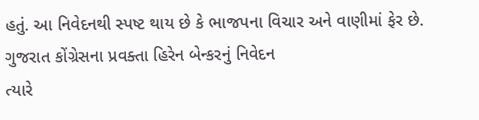હતું. આ નિવેદનથી સ્પષ્ટ થાય છે કે ભાજપના વિચાર અને વાણીમાં ફેર છે.
ગુજરાત કોંગ્રેસના પ્રવક્તા હિરેન બેન્કરનું નિવેદન
ત્યારે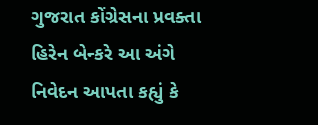ગુજરાત કોંગ્રેસના પ્રવક્તા હિરેન બેન્કરે આ અંગે નિવેદન આપતા કહ્યું કે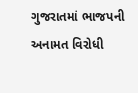ગુજરાતમાં ભાજપની અનામત વિરોધી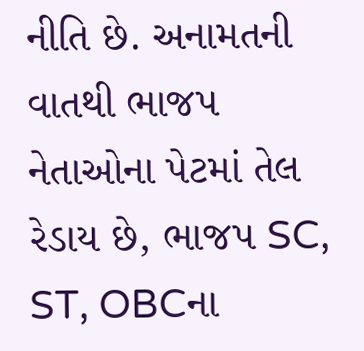નીતિ છે. અનામતની વાતથી ભાજપ નેતાઓના પેટમાં તેલ રેડાય છે, ભાજપ SC, ST, OBCના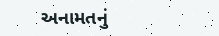અનામતનું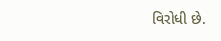વિરોધી છે.